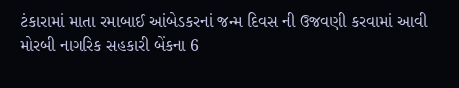ટંકારામાં માતા રમાબાઈ આંબેડકરનાં જન્મ દિવસ ની ઉજવણી કરવામાં આવી મોરબી નાગરિક સહકારી બેંકના 6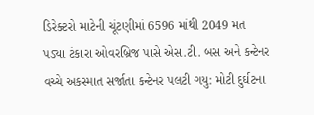ડિરેક્ટરો માટેની ચૂંટણીમાં 6596 માંથી 2049 મત પડ્યા ટંકારા ઓવરબ્રિજ પાસે એસ.ટી. બસ અને કન્ટેનર વચ્ચે અકસ્માત સર્જાતા કન્ટેનર પલટી ગયુ: મોટી દુર્ઘટના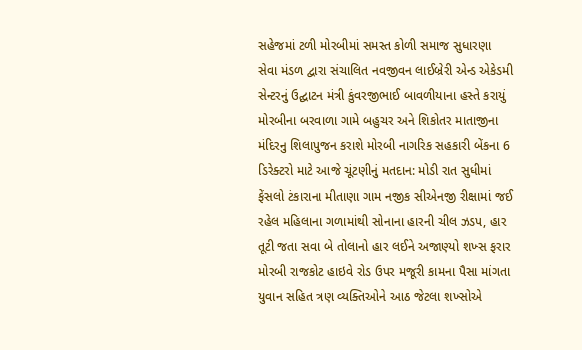સહેજમાં ટળી મોરબીમાં સમસ્ત કોળી સમાજ સુધારણા સેવા મંડળ દ્વારા સંચાલિત નવજીવન લાઈબ્રેરી એન્ડ એકેડમી સેન્ટરનું ઉદ્ઘાટન મંત્રી કુંવરજીભાઈ બાવળીયાના હસ્તે કરાયું મોરબીના બરવાળા ગામે બહુચર અને શિકોતર માતાજીના મંદિરનુ શિલાપુજન કરાશે મોરબી નાગરિક સહકારી બેંકના 6 ડિરેક્ટરો માટે આજે ચૂંટણીનું મતદાન: મોડી રાત સુધીમાં ફેંસલો ટંકારાના મીતાણા ગામ નજીક સીએનજી રીક્ષામાં જઈ રહેલ મહિલાના ગળામાંથી સોનાના હારની ચીલ ઝડપ, હાર તૂટી જતા સવા બે તોલાનો હાર લઈને અજાણ્યો શખ્સ ફરાર મોરબી રાજકોટ હાઇવે રોડ ઉપર મજૂરી કામના પૈસા માંગતા યુવાન સહિત ત્રણ વ્યક્તિઓને આઠ જેટલા શખ્સોએ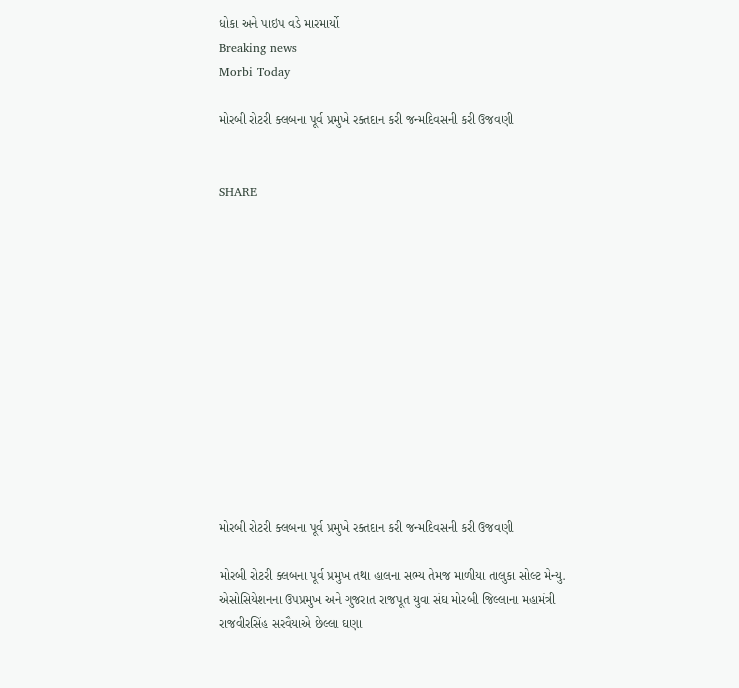ધોકા અને પાઇપ વડે મારમાર્યો
Breaking news
Morbi Today

મોરબી રોટરી ક્લબના પૂર્વ પ્રમુખે રક્તદાન કરી જન્મદિવસની કરી ઉજવણી


SHARE













મોરબી રોટરી ક્લબના પૂર્વ પ્રમુખે રક્તદાન કરી જન્મદિવસની કરી ઉજવણી

મોરબી રોટરી ક્લબના પૂર્વ પ્રમુખ તથા હાલના સભ્ય તેમજ માળીયા તાલુકા સોલ્ટ મેન્યુ. એસોસિયેશનના ઉપપ્રમુખ અને ગુજરાત રાજપૂત યુવા સંઘ મોરબી જિલ્લાના મહામંત્રી રાજવીરસિંહ સરવૈયાએ છેલ્લા ઘણા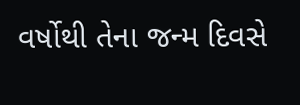વર્ષોથી તેના જન્મ દિવસે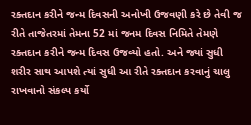રક્તદાન કરીને જન્મ દિવસની અનોખી ઉજવણી કરે છે તેવી જ રીતે તાજેતરમાં તેમના 52 માં જનમ દિવસ નિમિતે તેમણે રક્તદાન કરીને જન્મ દિવસ ઉજવ્યો હતો. અને જ્યાં સુધી શરીર સાથ આપશે ત્યાં સુધી આ રીતે રક્તદાન કરવાનું ચાલુ રાખવાનો સંકલ્પ કર્યો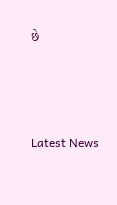છે






Latest News